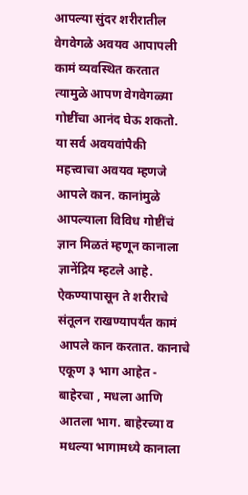आपल्या सुंदर शरीरातील वेगवेगळे अवयव आपापली कामं व्यवस्थित करतात त्यामुळे आपण वेगवेगळ्या गोष्टींचा आनंद घेऊ शकतो. या सर्व अवयवांपैकी महत्त्वाचा अवयव म्हणजे आपले कान. कानांमुळे आपल्याला विविध गोष्टींचं ज्ञान मिळतं म्हणून कानाला ज्ञानेंद्रिय म्हटले आहे. ऐकण्यापासून ते शरीराचे संतूलन राखण्यापर्यंत कामं आपले कान करतात. कानाचे एकूण ३ भाग आहेत - बाहेरचा , मधला आणि आतला भाग. बाहेरच्या व मधल्या भागामध्ये कानाला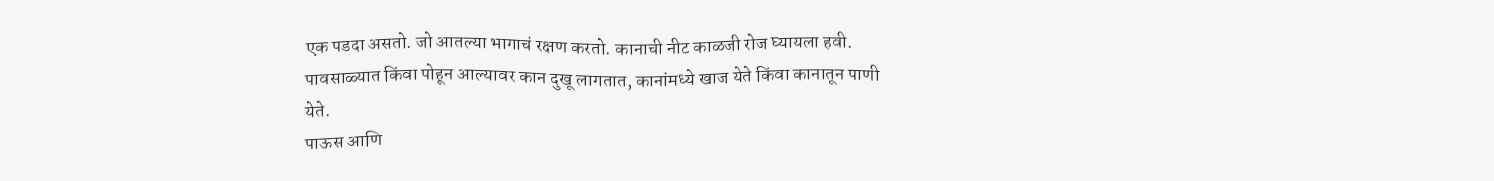एक पडदा असतो. जो आतल्या भागाचं रक्षण करतो. कानाची नीट काळजी रोज घ्यायला हवी.
पावसाळ्यात किंवा पोहून आल्यावर कान दुखू लागतात, कानांमध्ये खाज येते किंवा कानातून पाणी येते.
पाऊस आणि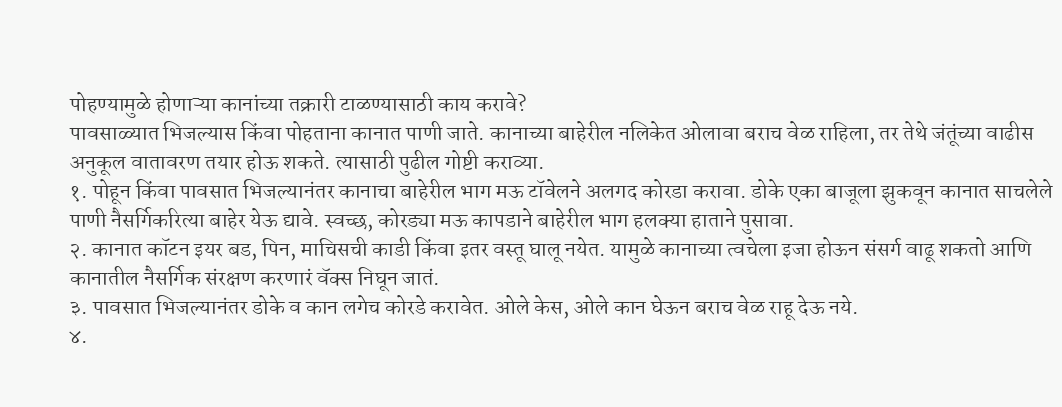पोहण्यामुळे होणाऱ्या कानांच्या तक्रारी टाळण्यासाठी काय करावे?
पावसाळ्यात भिजल्यास किंवा पोहताना कानात पाणी जाते. कानाच्या बाहेरील नलिकेत ओलावा बराच वेळ राहिला, तर तेथे जंतूंच्या वाढीस अनुकूल वातावरण तयार होऊ शकते. त्यासाठी पुढील गोष्टी कराव्या.
१. पोहून किंवा पावसात भिजल्यानंतर कानाचा बाहेरील भाग मऊ टॉवेलने अलगद कोरडा करावा. डोके एका बाजूला झुकवून कानात साचलेले पाणी नैसर्गिकरित्या बाहेर येऊ द्यावे. स्वच्छ, कोरड्या मऊ कापडाने बाहेरील भाग हलक्या हाताने पुसावा.
२. कानात कॉटन इयर बड, पिन, माचिसची काडी किंवा इतर वस्तू घालू नयेत. यामुळे कानाच्या त्वचेला इजा होऊन संसर्ग वाढू शकतो आणि कानातील नैसर्गिक संरक्षण करणारं वॅक्स निघून जातं.
३. पावसात भिजल्यानंतर डोके व कान लगेच कोरडे करावेत. ओले केस, ओले कान घेऊन बराच वेळ राहू देऊ नये.
४.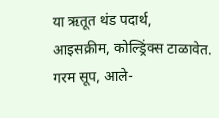या ऋतूत थंड पदार्थ, आइसक्रीम, कोल्ड्रिंक्स टाळावेत. गरम सूप, आले-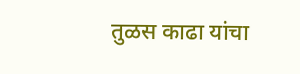तुळस काढा यांचा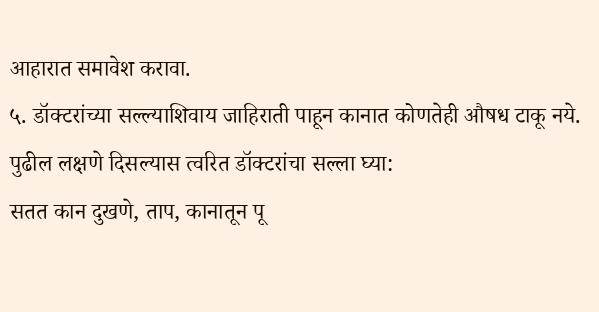आहारात समावेश करावा.
५. डॉक्टरांच्या सल्ल्याशिवाय जाहिराती पाहून कानात कोणतेही औषध टाकू नये.
पुढील लक्षणे दिसल्यास त्वरित डॉक्टरांचा सल्ला घ्या:
सतत कान दुखणे, ताप, कानातून पू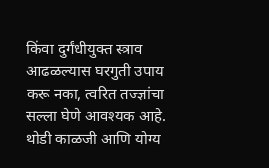किंवा दुर्गंधीयुक्त स्त्राव आढळल्यास घरगुती उपाय करू नका, त्वरित तज्ज्ञांचा सल्ला घेणे आवश्यक आहे.
थोडी काळजी आणि योग्य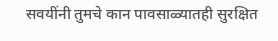सवयींनी तुमचे कान पावसाळ्यातही सुरक्षित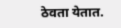ठेवता येतात.